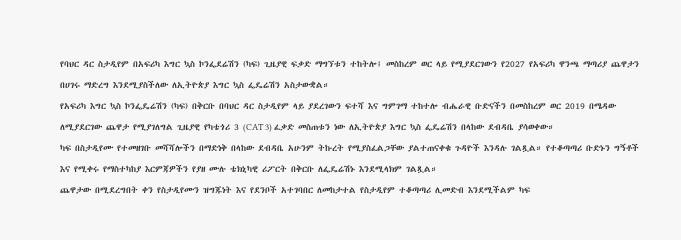የባህር ዳር ስታዲየም በአፍሪካ እግር ኳስ ኮንፌደሬሽን (ካፍ) ጊዜያዊ ፍቃድ ማግኘቱን ተከትሎ፤ መስከረም ወር ላይ የሚያደርገውን የ2027 የአፍሪካ ዋንጫ ማጣሪያ ጨዋታን በሀገሩ ማድረግ እንደሚያስችለው ለኢትዮጵያ እግር ኳስ ፌዴሬሽን አስታውቋል።
የአፍሪካ እግር ኳስ ኮንፌዴሬሽን (ካፍ) በቅርቡ በባህር ዳር ስታዲየም ላይ ያደረገውን ፍተሻ እና ግምገማ ተከተሎ ብሔራዊ ቡድናችን በመስከረም ወር 2019 በሜዳው ለሚያደርገው ጨዋታ የሚያገለግል ጊዜያዊ የካቴጎሪ 3 (CAT 3) ፈቃድ መስጠቱን ነው ለኢትዮጵያ እግር ኳስ ፌዴሬሽን በላከው ደብዳቤ ያሳወቀው።
ካፍ በስታዲየሙ የተመዘገቡ መሻሻሎችን በማድነቅ በላከው ደብዳቤ አሁንም ትኩረት የሚያስፈልጋቸው ያልተጠናቀቁ ጉዳዮች እንዳሉ ገልጿል። የተቆጣጣሪ ቡድኑን ግኝቶች እና የሚቀሩ የማስተካከያ እርምጃዎችን የያዘ ሙሉ ቴክኒካዊ ሪፖርት በቅርቡ ለፌዴሬሽኑ እንደሚላክም ገልጿል።
ጨዋታው በሚደረግበት ቀን የስታዲየሙን ዝግጁነት እና የደንቦች አተገባበር ለመከታተል የስታዲየም ተቆጣጣሪ ሊመድብ እንደሚችልም ካፍ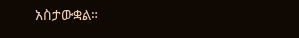አስታውቋል።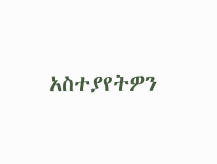አስተያየትዎን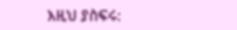እዚህ ያስፍሩ: